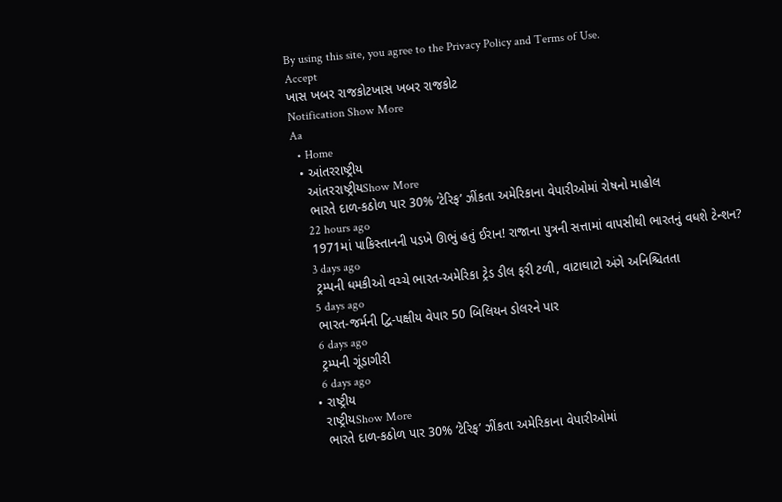By using this site, you agree to the Privacy Policy and Terms of Use.
Accept
ખાસ ખબર રાજકોટખાસ ખબર રાજકોટ
Notification Show More
Aa
  • Home
  • આંતરરાષ્ટ્રીય
    આંતરરાષ્ટ્રીયShow More
    ભારતે દાળ-કઠોળ પાર 30% ‘ટેરિફ’ ઝીંકતા અમેરિકાના વેપારીઓમાં રોષનો માહોલ
    22 hours ago
    1971માં પાકિસ્તાનની પડખે ઊભું હતું ઈરાન! રાજાના પુત્રની સત્તામાં વાપસીથી ભારતનું વધશે ટેન્શન?
    3 days ago
    ટ્રમ્પની ધમકીઓ વચ્ચે ભારત-અમેરિકા ટ્રેડ ડીલ ફરી ટળી, વાટાઘાટો અંગે અનિશ્ચિતતા
    5 days ago
    ભારત-જર્મની દ્વિ-પક્ષીય વેપાર 50 બિલિયન ડોલરને પાર
    6 days ago
    ટ્રમ્પની ગૂંડાગીરી
    6 days ago
  • રાષ્ટ્રીય
    રાષ્ટ્રીયShow More
    ભારતે દાળ-કઠોળ પાર 30% ‘ટેરિફ’ ઝીંકતા અમેરિકાના વેપારીઓમાં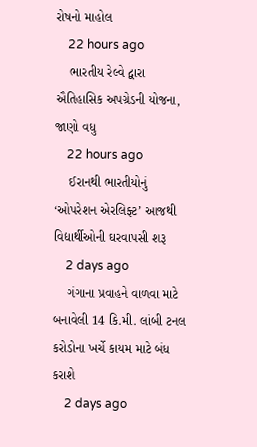રોષનો માહોલ
    22 hours ago
    ભારતીય રેલ્વે દ્વારા ઐતિહાસિક અપગ્રેડની યોજના, જાણો વધુ
    22 hours ago
    ઈરાનથી ભારતીયોનું ‘ઓપરેશન એરલિફ્ટ’ આજથી વિદ્યાર્થીઓની ઘરવાપસી શરૂ
    2 days ago
    ગંગાના પ્રવાહને વાળવા માટે બનાવેલી 14 કિ.મી. લાંબી ટનલ કરોડોના ખર્ચે કાયમ માટે બંધ કરાશે
    2 days ago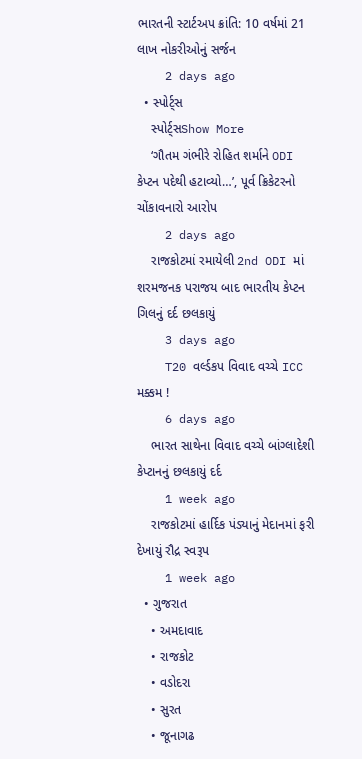ભારતની સ્ટાર્ટઅપ ક્રાંતિ: 10 વર્ષમાં 21 લાખ નોકરીઓનું સર્જન
    2 days ago
  • સ્પોર્ટ્સ
    સ્પોર્ટ્સShow More
    ‘ગૌતમ ગંભીરે રોહિત શર્માને ODI કેપ્ટન પદેથી હટાવ્યો…’, પૂર્વ ક્રિકેટરનો ચોંકાવનારો આરોપ
    2 days ago
    રાજકોટમાં રમાયેલી 2nd ODI માં શરમજનક પરાજય બાદ ભારતીય કેપ્ટન ગિલનું દર્દ છલકાયું
    3 days ago
    T20 વર્લ્ડકપ વિવાદ વચ્ચે ICC મક્કમ !
    6 days ago
    ભારત સાથેના વિવાદ વચ્ચે બાંગ્લાદેશી કેપ્ટાનનું છલકાયું દર્દ
    1 week ago
    રાજકોટમાં હાર્દિક પંડ્યાનું મેદાનમાં ફરી દેખાયું રૌદ્ર સ્વરૂપ
    1 week ago
  • ગુજરાત
    • અમદાવાદ
    • રાજકોટ
    • વડોદરા
    • સુરત
    • જૂનાગઢ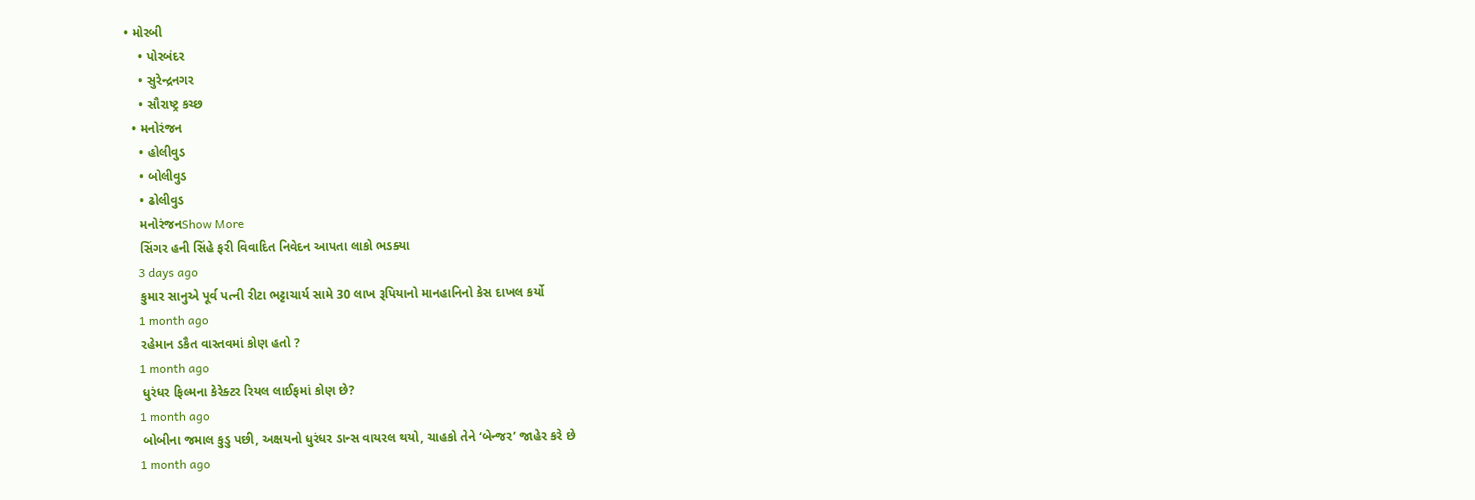• મોરબી
    • પોરબંદર
    • સુરેન્દ્રનગર
    • સૌરાષ્ટ્ર કચ્છ
  • મનોરંજન
    • હોલીવુડ
    • બોલીવુડ
    • ઢોલીવુડ
    મનોરંજનShow More
    સિંગર હની સિંહે ફરી વિવાદિત નિવેદન આપતા લાકો ભડક્યા
    3 days ago
    કુમાર સાનુએ પૂર્વ પત્ની રીટા ભટ્ટાચાર્ય સામે 30 લાખ રૂપિયાનો માનહાનિનો કેસ દાખલ કર્યો
    1 month ago
    રહેમાન ડકૈત વાસ્તવમાં કોણ હતો ?
    1 month ago
    ધુરંધર ફિલ્મના કેરેક્ટર રિયલ લાઈફમાં કોણ છે?
    1 month ago
    બોબીના જમાલ કુડુ પછી, અક્ષયનો ધુરંધર ડાન્સ વાયરલ થયો, ચાહકો તેને ‘બેન્જર’ જાહેર કરે છે
    1 month ago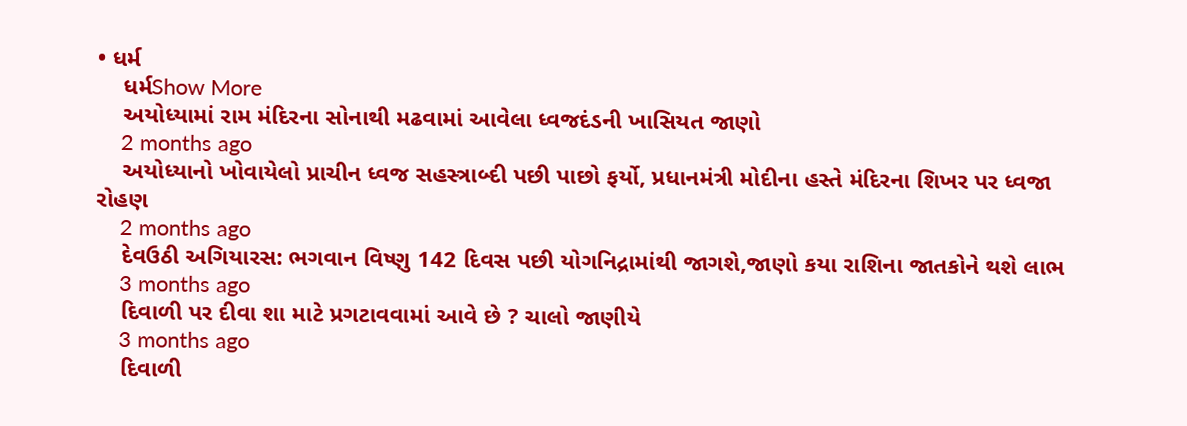• ધર્મ
    ધર્મShow More
    અયોધ્યામાં રામ મંદિરના સોનાથી મઢવામાં આવેલા ધ્વજદંડની ખાસિયત જાણો
    2 months ago
    અયોધ્યાનો ખોવાયેલો પ્રાચીન ધ્વજ સહસ્ત્રાબ્દી પછી પાછો ફર્યો, પ્રધાનમંત્રી મોદીના હસ્તે મંદિરના શિખર પર ધ્વજા રોહણ
    2 months ago
    દેવઉઠી અગિયારસ: ભગવાન વિષ્ણુ 142 દિવસ પછી યોગનિદ્રામાંથી જાગશે,જાણો કયા રાશિના જાતકોને થશે લાભ
    3 months ago
    દિવાળી પર દીવા શા માટે પ્રગટાવવામાં આવે છે ? ચાલો જાણીયે
    3 months ago
    દિવાળી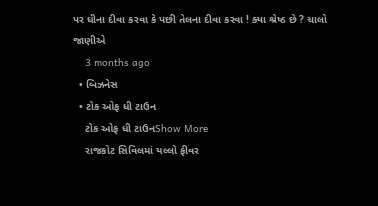પર ઘીના દીવા કરવા કે પછી તેલના દીવા કરવા ! ક્યા શ્રેષ્ઠ છે ? ચાલો જાણીએ
    3 months ago
  • બિઝનેસ
  • ટોક ઓફ ધી ટાઉન
    ટોક ઓફ ધી ટાઉનShow More
    રાજકોટ સિવિલમાં યલ્લો ફીવર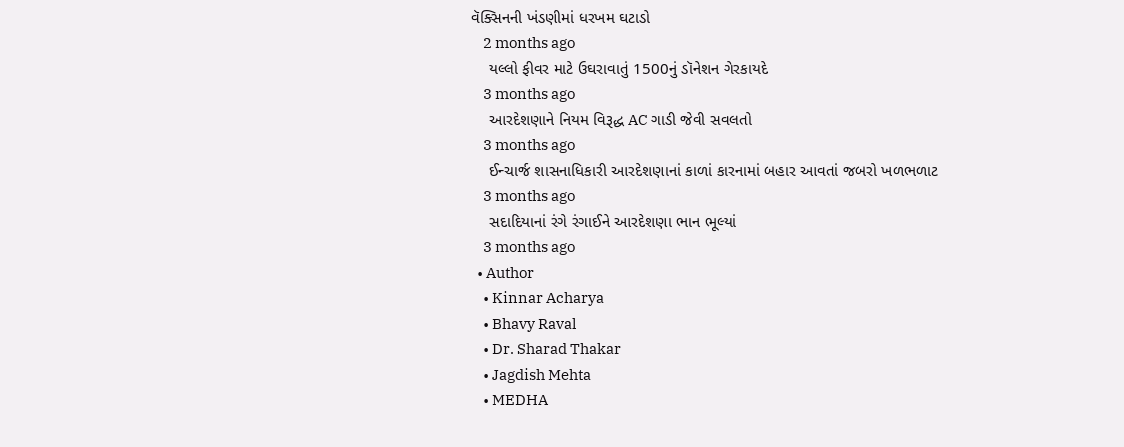વૅક્સિનની ખંડણીમાં ધરખમ ઘટાડો
    2 months ago
    યલ્લો ફીવર માટે ઉઘરાવાતું 1500નું ડૉનેશન ગેરકાયદે
    3 months ago
    આરદેશણાને નિયમ વિરૂદ્ધ AC ગાડી જેવી સવલતો
    3 months ago
    ઈન્ચાર્જ શાસનાધિકારી આરદેશણાનાં કાળાં કારનામાં બહાર આવતાં જબરો ખળભળાટ
    3 months ago
    સદાદિયાનાં રંગે રંગાઈને આરદેશણા ભાન ભૂલ્યાં
    3 months ago
  • Author
    • Kinnar Acharya
    • Bhavy Raval
    • Dr. Sharad Thakar
    • Jagdish Mehta
    • MEDHA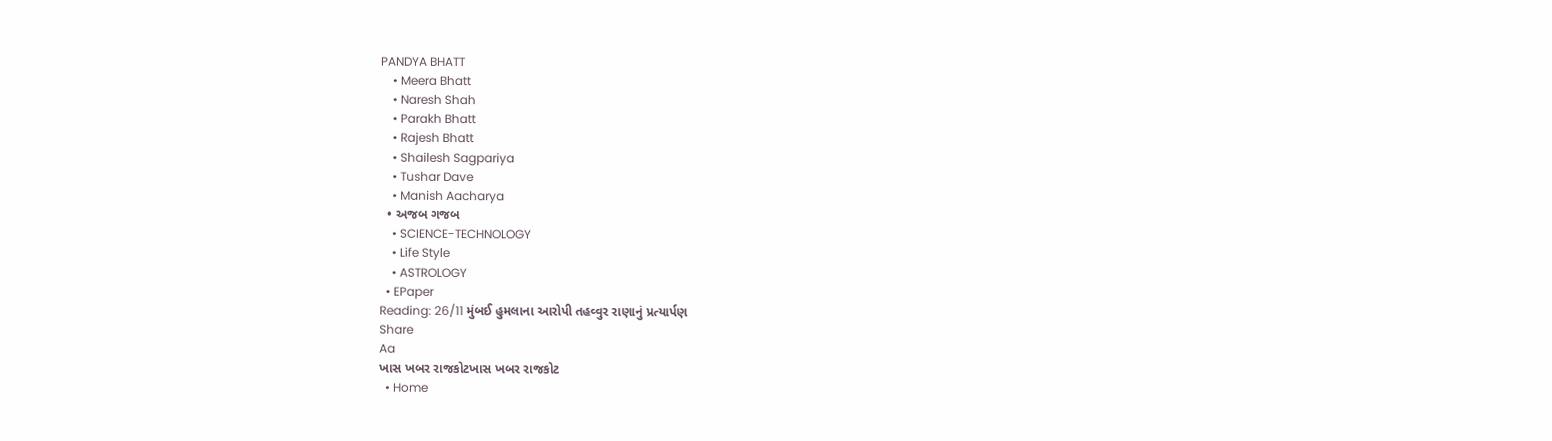PANDYA BHATT
    • Meera Bhatt
    • Naresh Shah
    • Parakh Bhatt
    • Rajesh Bhatt
    • Shailesh Sagpariya
    • Tushar Dave
    • Manish Aacharya
  • અજબ ગજબ
    • SCIENCE-TECHNOLOGY
    • Life Style
    • ASTROLOGY
  • EPaper
Reading: 26/11 મુંબઈ હુમલાના આરોપી તહવ્વુર રાણાનું પ્રત્યાર્પણ
Share
Aa
ખાસ ખબર રાજકોટખાસ ખબર રાજકોટ
  • Home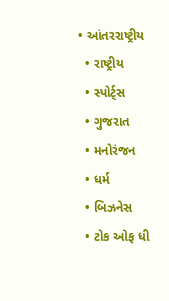• આંતરરાષ્ટ્રીય
  • રાષ્ટ્રીય
  • સ્પોર્ટ્સ
  • ગુજરાત
  • મનોરંજન
  • ધર્મ
  • બિઝનેસ
  • ટોક ઓફ ધી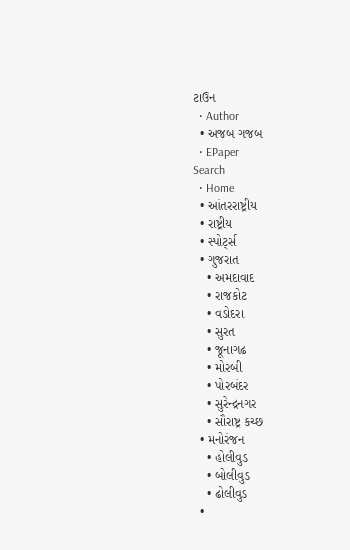ટાઉન
  • Author
  • અજબ ગજબ
  • EPaper
Search
  • Home
  • આંતરરાષ્ટ્રીય
  • રાષ્ટ્રીય
  • સ્પોર્ટ્સ
  • ગુજરાત
    • અમદાવાદ
    • રાજકોટ
    • વડોદરા
    • સુરત
    • જૂનાગઢ
    • મોરબી
    • પોરબંદર
    • સુરેન્દ્રનગર
    • સૌરાષ્ટ્ર કચ્છ
  • મનોરંજન
    • હોલીવુડ
    • બોલીવુડ
    • ઢોલીવુડ
  •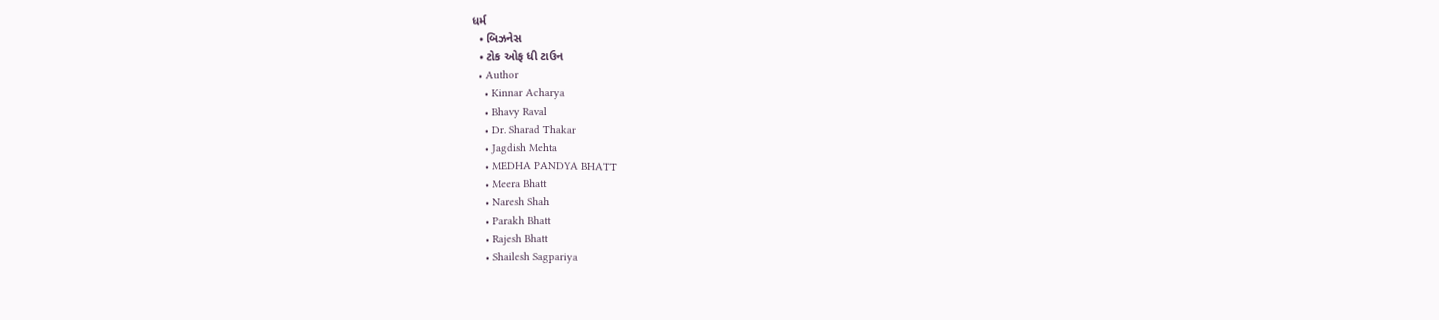ધર્મ
  • બિઝનેસ
  • ટોક ઓફ ધી ટાઉન
  • Author
    • Kinnar Acharya
    • Bhavy Raval
    • Dr. Sharad Thakar
    • Jagdish Mehta
    • MEDHA PANDYA BHATT
    • Meera Bhatt
    • Naresh Shah
    • Parakh Bhatt
    • Rajesh Bhatt
    • Shailesh Sagpariya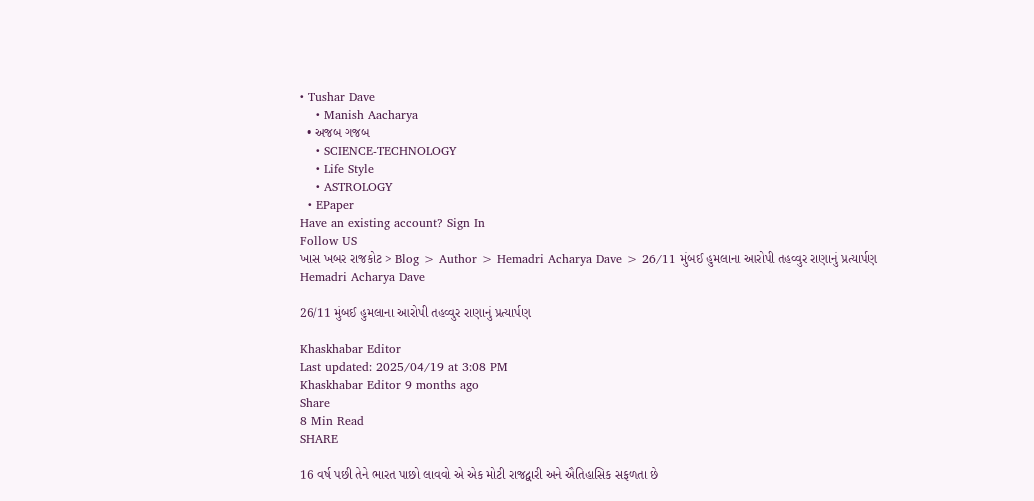• Tushar Dave
    • Manish Aacharya
  • અજબ ગજબ
    • SCIENCE-TECHNOLOGY
    • Life Style
    • ASTROLOGY
  • EPaper
Have an existing account? Sign In
Follow US
ખાસ ખબર રાજકોટ > Blog > Author > Hemadri Acharya Dave > 26/11 મુંબઈ હુમલાના આરોપી તહવ્વુર રાણાનું પ્રત્યાર્પણ
Hemadri Acharya Dave

26/11 મુંબઈ હુમલાના આરોપી તહવ્વુર રાણાનું પ્રત્યાર્પણ

Khaskhabar Editor
Last updated: 2025/04/19 at 3:08 PM
Khaskhabar Editor 9 months ago
Share
8 Min Read
SHARE

16 વર્ષ પછી તેને ભારત પાછો લાવવો એ એક મોટી રાજદ્વારી અને ઐતિહાસિક સફળતા છે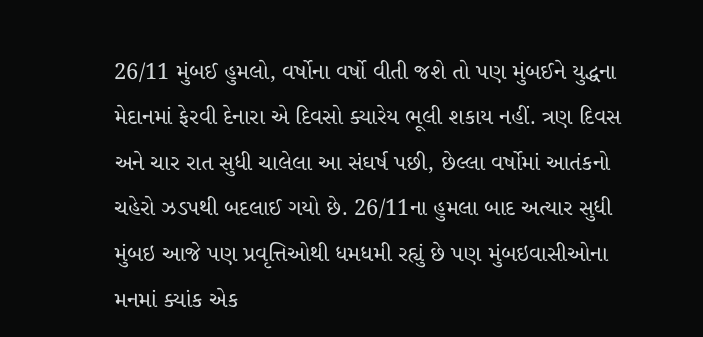26/11 મુંબઈ હુમલો, વર્ષોના વર્ષો વીતી જશે તો પણ મુંબઈને યુદ્ધના મેદાનમાં ફેરવી દેનારા એ દિવસો ક્યારેય ભૂલી શકાય નહીં. ત્રણ દિવસ અને ચાર રાત સુધી ચાલેલા આ સંઘર્ષ પછી, છેલ્લા વર્ષોમાં આતંકનો ચહેરો ઝડપથી બદલાઈ ગયો છે. 26/11ના હુમલા બાદ અત્યાર સુધી મુંબઇ આજે પણ પ્રવૃત્તિઓથી ધમધમી રહ્યું છે પણ મુંબઇવાસીઓના મનમાં ક્યાંક એક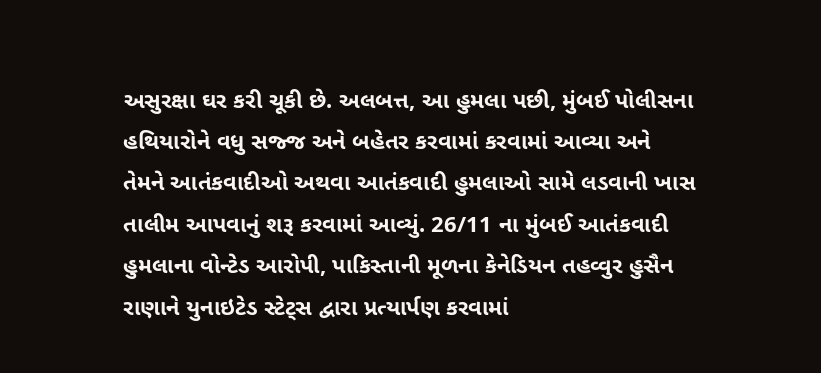અસુરક્ષા ઘર કરી ચૂકી છે. અલબત્ત, આ હુમલા પછી, મુંબઈ પોલીસના હથિયારોને વધુ સજ્જ અને બહેતર કરવામાં કરવામાં આવ્યા અને તેમને આતંકવાદીઓ અથવા આતંકવાદી હુમલાઓ સામે લડવાની ખાસ તાલીમ આપવાનું શરૂ કરવામાં આવ્યું. 26/11 ના મુંબઈ આતંકવાદી હુમલાના વોન્ટેડ આરોપી, પાકિસ્તાની મૂળના કેનેડિયન તહવ્વુર હુસૈન રાણાને યુનાઇટેડ સ્ટેટ્સ દ્વારા પ્રત્યાર્પણ કરવામાં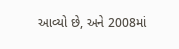આવ્યો છે, અને 2008માં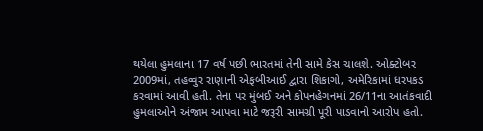થયેલા હુમલાના 17 વર્ષ પછી ભારતમાં તેની સામે કેસ ચાલશે. ઓક્ટોબર 2009માં, તહવ્વુર રાણાની એફબીઆઈ દ્વારા શિકાગો, અમેરિકામાં ધરપકડ કરવામાં આવી હતી. તેના પર મુંબઈ અને કોપનહેગનમાં 26/11ના આતંકવાદી હુમલાઓને અંજામ આપવા માટે જરૂરી સામગ્રી પૂરી પાડવાનો આરોપ હતો.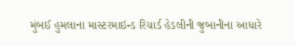મુંબઈ હુમલાના માસ્ટરમાઇન્ડ રિચાર્ડ હેડલીની જુબાનીના આધારે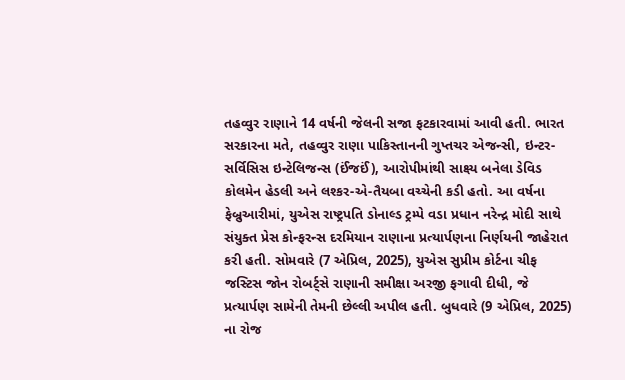તહવ્વુર રાણાને 14 વર્ષની જેલની સજા ફટકારવામાં આવી હતી. ભારત સરકારના મતે, તહવ્વુર રાણા પાકિસ્તાનની ગુપ્તચર એજન્સી, ઇન્ટર-સર્વિસિસ ઇન્ટેલિજન્સ (ઈંજઈં), આરોપીમાંથી સાક્ષ્ય બનેલા ડેવિડ કોલમેન હેડલી અને લશ્કર-એ-તૈયબા વચ્ચેની કડી હતો. આ વર્ષના ફેબ્રુઆરીમાં, યુએસ રાષ્ટ્રપતિ ડોનાલ્ડ ટ્રમ્પે વડા પ્રધાન નરેન્દ્ર મોદી સાથે સંયુક્ત પ્રેસ કોન્ફરન્સ દરમિયાન રાણાના પ્રત્યાર્પણના નિર્ણયની જાહેરાત કરી હતી. સોમવારે (7 એપ્રિલ, 2025), યુએસ સુપ્રીમ કોર્ટના ચીફ જસ્ટિસ જોન રોબર્ટ્સે રાણાની સમીક્ષા અરજી ફગાવી દીધી, જે પ્રત્યાર્પણ સામેની તેમની છેલ્લી અપીલ હતી. બુધવારે (9 એપ્રિલ, 2025) ના રોજ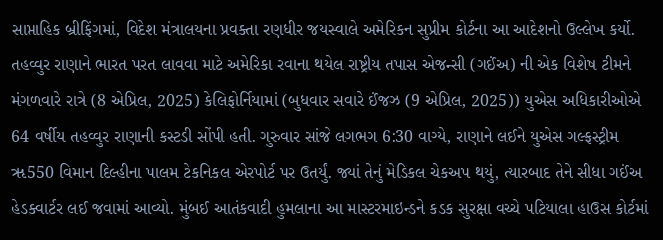સાપ્તાહિક બ્રીફિંગમાં, વિદેશ મંત્રાલયના પ્રવક્તા રણધીર જયસ્વાલે અમેરિકન સુપ્રીમ કોર્ટના આ આદેશનો ઉલ્લેખ કર્યો. તહવ્વુર રાણાને ભારત પરત લાવવા માટે અમેરિકા રવાના થયેલ રાષ્ટ્રીય તપાસ એજન્સી (ગઈંઅ) ની એક વિશેષ ટીમને મંગળવારે રાત્રે (8 એપ્રિલ, 2025) કેલિફોર્નિયામાં (બુધવાર સવારે ઈંજઝ (9 એપ્રિલ, 2025)) યુએસ અધિકારીઓએ 64 વર્ષીય તહવ્વુર રાણાની કસ્ટડી સોંપી હતી. ગુરુવાર સાંજે લગભગ 6:30 વાગ્યે, રાણાને લઈને યુએસ ગલ્ફસ્ટ્રીમ ૠ550 વિમાન દિલ્હીના પાલમ ટેકનિકલ એરપોર્ટ પર ઉતર્યું. જ્યાં તેનું મેડિકલ ચેકઅપ થયું, ત્યારબાદ તેને સીધા ગઈંઅ હેડક્વાર્ટર લઈ જવામાં આવ્યો. મુંબઈ આતંકવાદી હુમલાના આ માસ્ટરમાઇન્ડને કડક સુરક્ષા વચ્ચે પટિયાલા હાઉસ કોર્ટમાં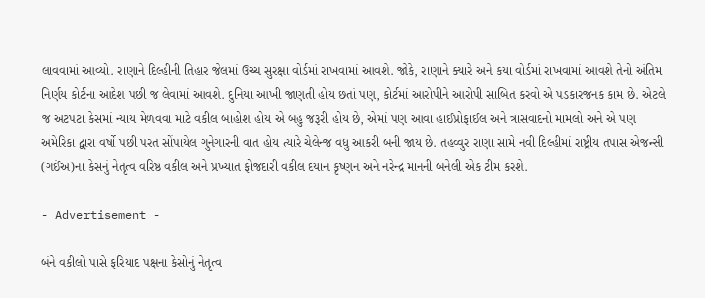લાવવામાં આવ્યો. રાણાને દિલ્હીની તિહાર જેલમાં ઉચ્ચ સુરક્ષા વોર્ડમાં રાખવામાં આવશે. જોકે, રાણાને ક્યારે અને કયા વોર્ડમાં રાખવામાં આવશે તેનો અંતિમ નિર્ણય કોર્ટના આદેશ પછી જ લેવામાં આવશે. દુનિયા આખી જાણતી હોય છતાં પણ, કોર્ટમાં આરોપીને આરોપી સાબિત કરવો એ પડકારજનક કામ છે. એટલે જ અટપટા કેસમાં ન્યાય મેળવવા માટે વકીલ બાહોશ હોય એ બહુ જરૂરી હોય છે, એમાં પણ આવા હાઈપ્રોફાઈલ અને ત્રાસવાદનો મામલો અને એ પણ અમેરિકા દ્વારા વર્ષો પછી પરત સોંપાયેલ ગુનેગારની વાત હોય ત્યારે ચેલેન્જ વધુ આકરી બની જાય છે. તહવ્વુર રાણા સામે નવી દિલ્હીમાં રાષ્ટ્રીય તપાસ એજન્સી (ગઈંઅ)ના કેસનું નેતૃત્વ વરિષ્ઠ વકીલ અને પ્રખ્યાત ફોજદારી વકીલ દયાન કૃષ્ણન અને નરેન્દ્ર માનની બનેલી એક ટીમ કરશે.

- Advertisement -

બંને વકીલો પાસે ફરિયાદ પક્ષના કેસોનું નેતૃત્વ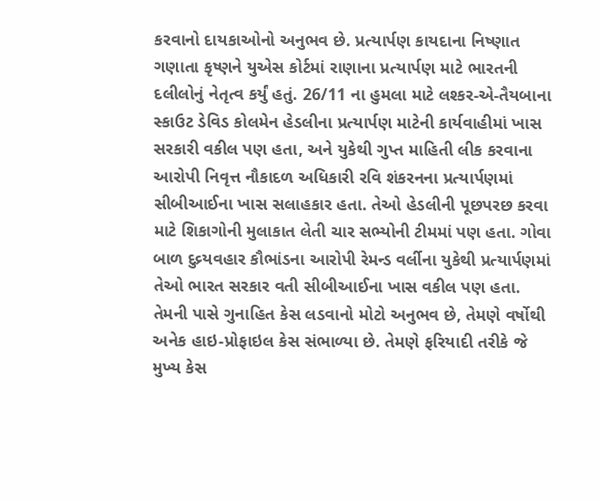કરવાનો દાયકાઓનો અનુભવ છે. પ્રત્યાર્પણ કાયદાના નિષ્ણાત ગણાતા કૃષ્ણને યુએસ કોર્ટમાં રાણાના પ્રત્યાર્પણ માટે ભારતની દલીલોનું નેતૃત્વ કર્યું હતું. 26/11 ના હુમલા માટે લશ્કર-એ-તૈયબાના સ્કાઉટ ડેવિડ કોલમેન હેડલીના પ્રત્યાર્પણ માટેની કાર્યવાહીમાં ખાસ સરકારી વકીલ પણ હતા, અને યુકેથી ગુપ્ત માહિતી લીક કરવાના આરોપી નિવૃત્ત નૌકાદળ અધિકારી રવિ શંકરનના પ્રત્યાર્પણમાં સીબીઆઈના ખાસ સલાહકાર હતા. તેઓ હેડલીની પૂછપરછ કરવા માટે શિકાગોની મુલાકાત લેતી ચાર સભ્યોની ટીમમાં પણ હતા. ગોવા બાળ દુવ્ર્યવહાર કૌભાંડના આરોપી રેમન્ડ વર્લીના યુકેથી પ્રત્યાર્પણમાં તેઓ ભારત સરકાર વતી સીબીઆઈના ખાસ વકીલ પણ હતા. તેમની પાસે ગુનાહિત કેસ લડવાનો મોટો અનુભવ છે, તેમણે વર્ષોથી અનેક હાઇ-પ્રોફાઇલ કેસ સંભાળ્યા છે. તેમણે ફરિયાદી તરીકે જે મુખ્ય કેસ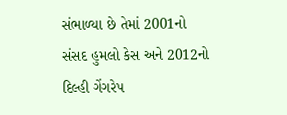સંભાળ્યા છે તેમાં 2001નો સંસદ હુમલો કેસ અને 2012નો દિલ્હી ગેંગરેપ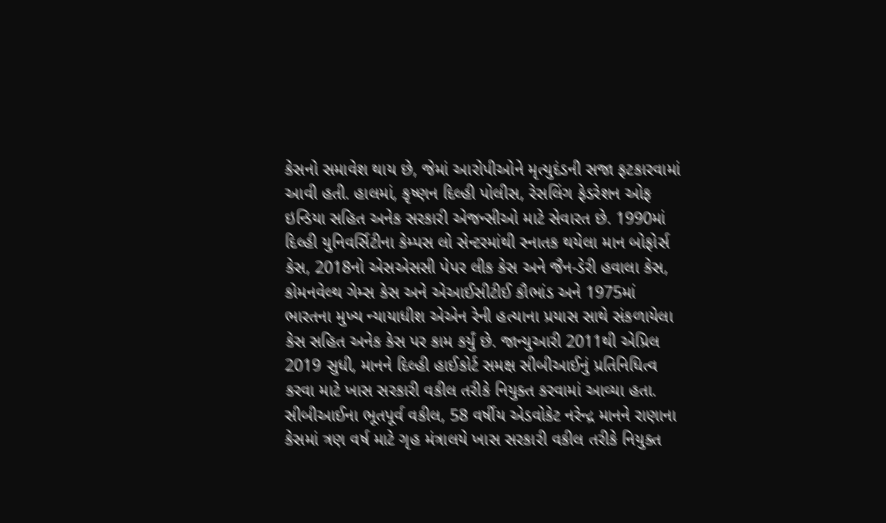કેસનો સમાવેશ થાય છે, જેમાં આરોપીઓને મૃત્યુદંડની સજા ફટકારવામાં આવી હતી. હાલમાં, કૃષ્ણન દિલ્હી પોલીસ, રેસલિંગ ફેડરેશન ઓફ ઇન્ડિયા સહિત અનેક સરકારી એજન્સીઓ માટે સેવારત છે. 1990માં દિલ્હી યુનિવર્સિટીના કેમ્પસ લો સેન્ટરમાંથી સ્નાતક થયેલા માન બોફોર્સ કેસ, 2018નો એસએસસી પેપર લીક કેસ અને જૈન-ડેરી હવાલા કેસ, કોમનવેલ્થ ગેમ્સ કેસ અને એઆઈસીટીઈ કૌભાંડ અને 1975માં ભારતના મુખ્ય ન્યાયાધીશ એએન રેની હત્યાના પ્રયાસ સાથે સંકળાયેલા કેસ સહિત અનેક કેસ પર કામ કર્યું છે. જાન્યુઆરી 2011થી એપ્રિલ 2019 સુધી, માનને દિલ્હી હાઈકોર્ટ સમક્ષ સીબીઆઈનું પ્રતિનિધિત્વ કરવા માટે ખાસ સરકારી વકીલ તરીકે નિયુક્ત કરવામાં આવ્યા હતા. સીબીઆઈના ભૂતપૂર્વ વકીલ, 58 વર્ષીય એડવોકેટ નરેન્દ્ર માનને રાણાના કેસમાં ત્રણ વર્ષ માટે ગૃહ મંત્રાલયે ખાસ સરકારી વકીલ તરીકે નિયુક્ત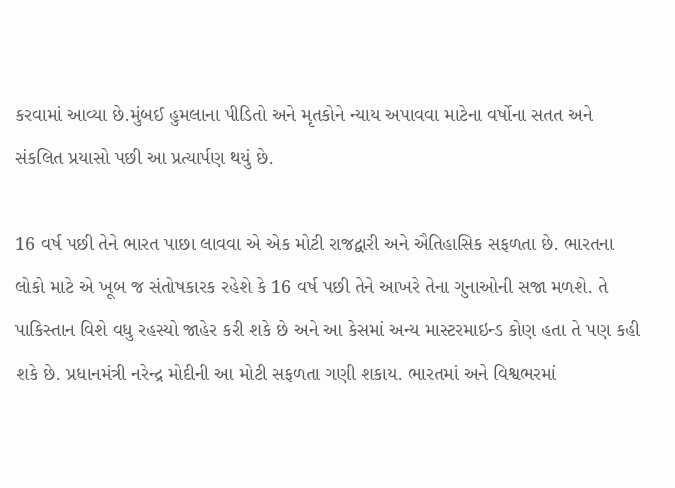કરવામાં આવ્યા છે.મુંબઈ હુમલાના પીડિતો અને મૃતકોને ન્યાય અપાવવા માટેના વર્ષોના સતત અને સંકલિત પ્રયાસો પછી આ પ્રત્યાર્પણ થયું છે.

16 વર્ષ પછી તેને ભારત પાછા લાવવા એ એક મોટી રાજદ્વારી અને ઐતિહાસિક સફળતા છે. ભારતના લોકો માટે એ ખૂબ જ સંતોષકારક રહેશે કે 16 વર્ષ પછી તેને આખરે તેના ગુનાઓની સજા મળશે. તે પાકિસ્તાન વિશે વધુ રહસ્યો જાહેર કરી શકે છે અને આ કેસમાં અન્ય માસ્ટરમાઇન્ડ કોણ હતા તે પણ કહી શકે છે. પ્રધાનમંત્રી નરેન્દ્ર મોદીની આ મોટી સફળતા ગણી શકાય. ભારતમાં અને વિશ્વભરમાં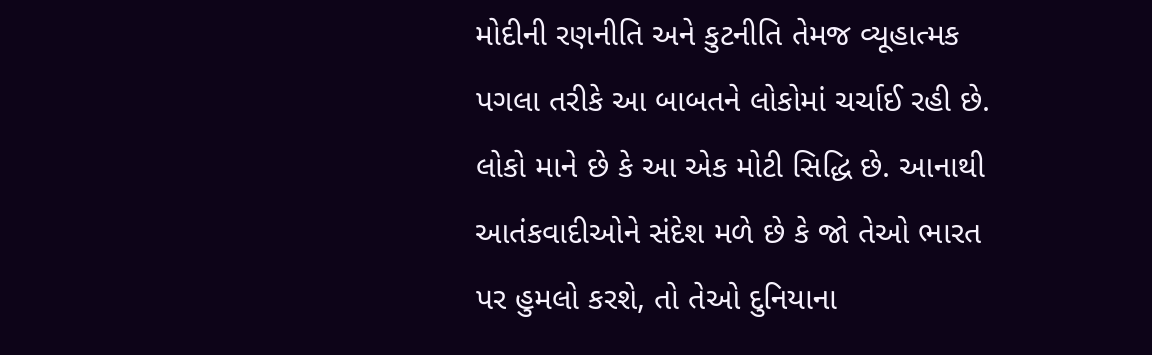મોદીની રણનીતિ અને કુટનીતિ તેમજ વ્યૂહાત્મક પગલા તરીકે આ બાબતને લોકોમાં ચર્ચાઈ રહી છે. લોકો માને છે કે આ એક મોટી સિદ્ધિ છે. આનાથી આતંકવાદીઓને સંદેશ મળે છે કે જો તેઓ ભારત પર હુમલો કરશે, તો તેઓ દુનિયાના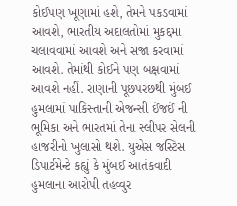કોઈપણ ખૂણામાં હશે, તેમને પકડવામાં આવશે, ભારતીય અદાલતોમાં મુકદ્દમા ચલાવવામાં આવશે અને સજા કરવામાં આવશે. તેમાંથી કોઈને પણ બક્ષવામાં આવશે નહીં. રાણાની પૂછપરછથી મુંબઈ હુમલામાં પાકિસ્તાની એજન્સી ઈંજઈં ની ભૂમિકા અને ભારતમાં તેના સ્લીપર સેલની હાજરીનો ખુલાસો થશે. યુએસ જસ્ટિસ ડિપાર્ટમેન્ટે કહ્યું કે મુંબઈ આતંકવાદી હુમલાના આરોપી તહવ્વુર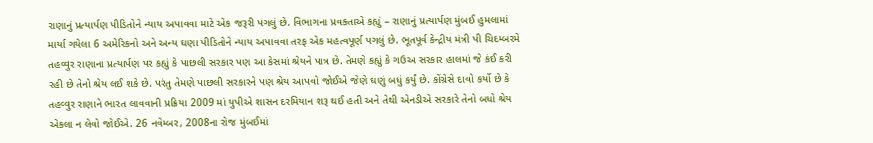રાણાનું પ્રત્યાર્પણ પીડિતોને ન્યાય અપાવવા માટે એક જરૂરી પગલું છે. વિભાગના પ્રવક્તાએ કહ્યું – રાણાનું પ્રત્યાર્પણ મુંબઈ હુમલામાં માર્યા ગયેલા 6 અમેરિકનો અને અન્ય ઘણા પીડિતોને ન્યાય અપાવવા તરફ એક મહત્વપૂર્ણ પગલું છે. ભૂતપૂર્વ કેન્દ્રીય મંત્રી પી ચિદમ્બરમે તહવ્વુર રાણાના પ્રત્યાર્પણ પર કહ્યું કે પાછલી સરકાર પણ આ કેસમાં શ્રેયને પાત્ર છે. તેમણે કહ્યું કે ગઉઅ સરકાર હાલમાં જે કંઈ કરી રહી છે તેનો શ્રેય લઈ શકે છે. પરંતુ તેમણે પાછલી સરકારને પણ શ્રેય આપવો જોઈએ જેણે ઘણું બધું કર્યું છે. કોંગ્રેસે દાવો કર્યો છે કે તહવ્વુર રાણાને ભારત લાવવાની પ્રક્રિયા 2009 માં યુપીએ શાસન દરમિયાન શરૂ થઈ હતી અને તેથી એનડીએ સરકારે તેનો બધો શ્રેય એકલા ન લેવો જોઈએ. 26 નવેમ્બર, 2008ના રોજ મુંબઈમાં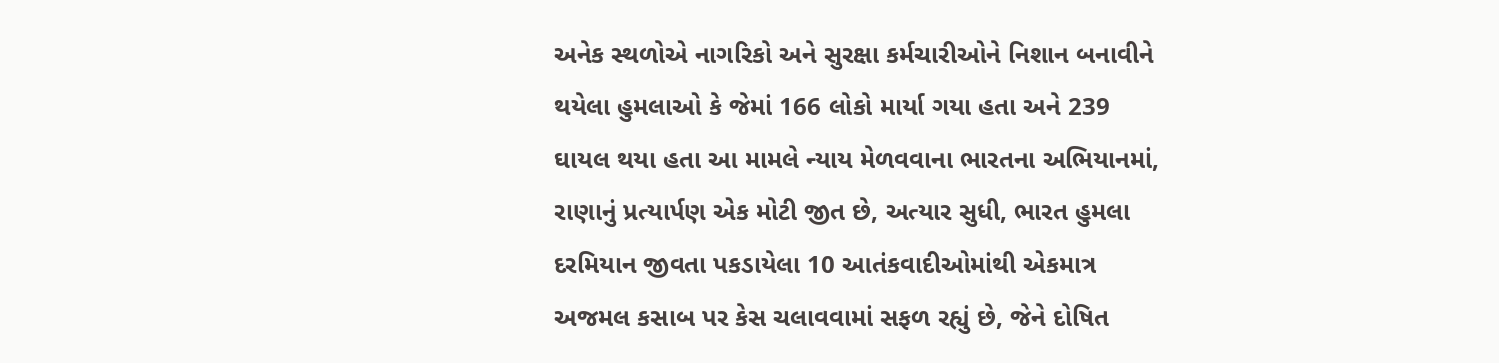અનેક સ્થળોએ નાગરિકો અને સુરક્ષા કર્મચારીઓને નિશાન બનાવીને થયેલા હુમલાઓ કે જેમાં 166 લોકો માર્યા ગયા હતા અને 239 ઘાયલ થયા હતા આ મામલે ન્યાય મેળવવાના ભારતના અભિયાનમાં, રાણાનું પ્રત્યાર્પણ એક મોટી જીત છે, અત્યાર સુધી, ભારત હુમલા દરમિયાન જીવતા પકડાયેલા 10 આતંકવાદીઓમાંથી એકમાત્ર અજમલ કસાબ પર કેસ ચલાવવામાં સફળ રહ્યું છે, જેને દોષિત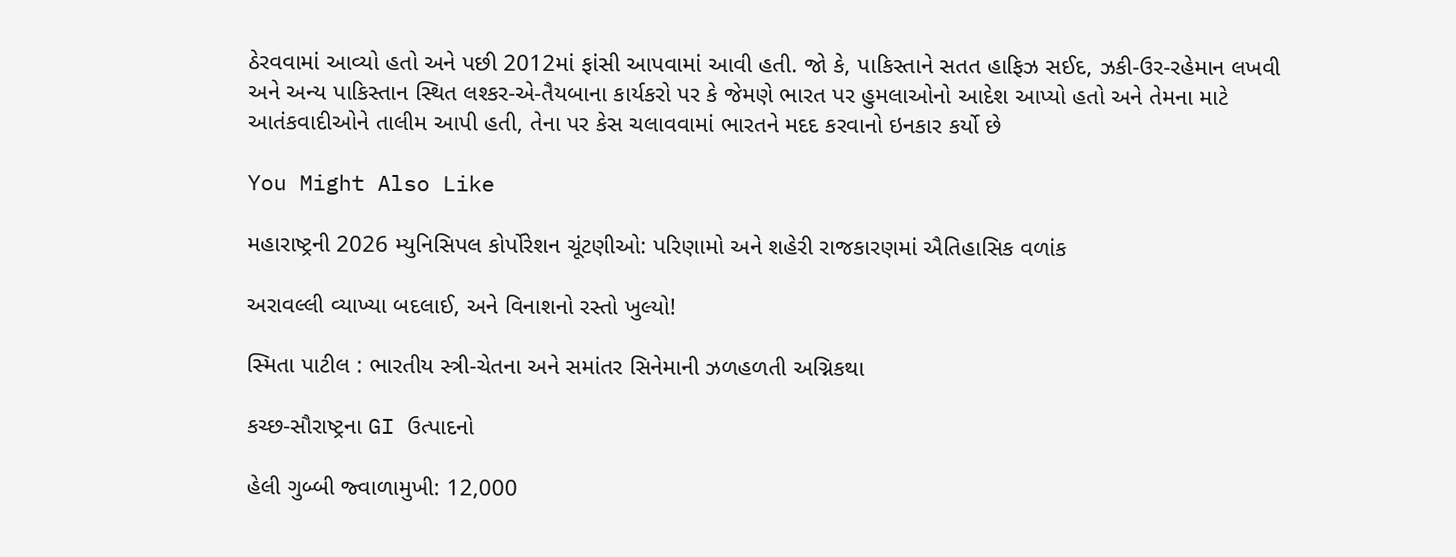ઠેરવવામાં આવ્યો હતો અને પછી 2012માં ફાંસી આપવામાં આવી હતી. જો કે, પાકિસ્તાને સતત હાફિઝ સઈદ, ઝકી-ઉર-રહેમાન લખવી અને અન્ય પાકિસ્તાન સ્થિત લશ્કર-એ-તૈયબાના કાર્યકરો પર કે જેમણે ભારત પર હુમલાઓનો આદેશ આપ્યો હતો અને તેમના માટે આતંકવાદીઓને તાલીમ આપી હતી, તેના પર કેસ ચલાવવામાં ભારતને મદદ કરવાનો ઇનકાર કર્યો છે

You Might Also Like

મહારાષ્ટ્રની 2026 મ્યુનિસિપલ કોર્પોરેશન ચૂંટણીઓ: પરિણામો અને શહેરી રાજકારણમાં ઐતિહાસિક વળાંક

અરાવલ્લી વ્યાખ્યા બદલાઈ, અને વિનાશનો રસ્તો ખુલ્યો!

સ્મિતા પાટીલ : ભારતીય સ્ત્રી-ચેતના અને સમાંતર સિનેમાની ઝળહળતી અગ્નિકથા

કચ્છ-સૌરાષ્ટ્રના GI ઉત્પાદનો

હેલી ગુબ્બી જ્વાળામુખી: 12,000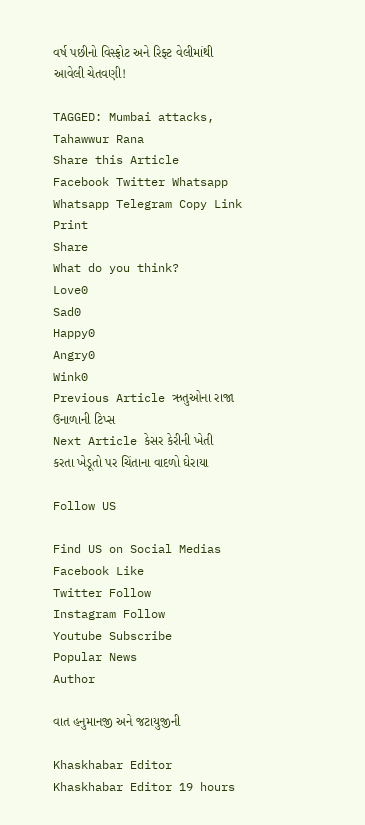વર્ષ પછીનો વિસ્ફોટ અને રિફ્ટ વેલીમાંથી આવેલી ચેતવણી!

TAGGED: Mumbai attacks, Tahawwur Rana
Share this Article
Facebook Twitter Whatsapp Whatsapp Telegram Copy Link Print
Share
What do you think?
Love0
Sad0
Happy0
Angry0
Wink0
Previous Article ઋતુઓના રાજા ઉનાળાની ટિપ્સ
Next Article કેસર કેરીની ખેતી કરતા ખેડૂતો પર ચિંતાના વાદળો ઘેરાયા

Follow US

Find US on Social Medias
Facebook Like
Twitter Follow
Instagram Follow
Youtube Subscribe
Popular News
Author

વાત હનુમાનજી અને જટાયુજીની

Khaskhabar Editor Khaskhabar Editor 19 hours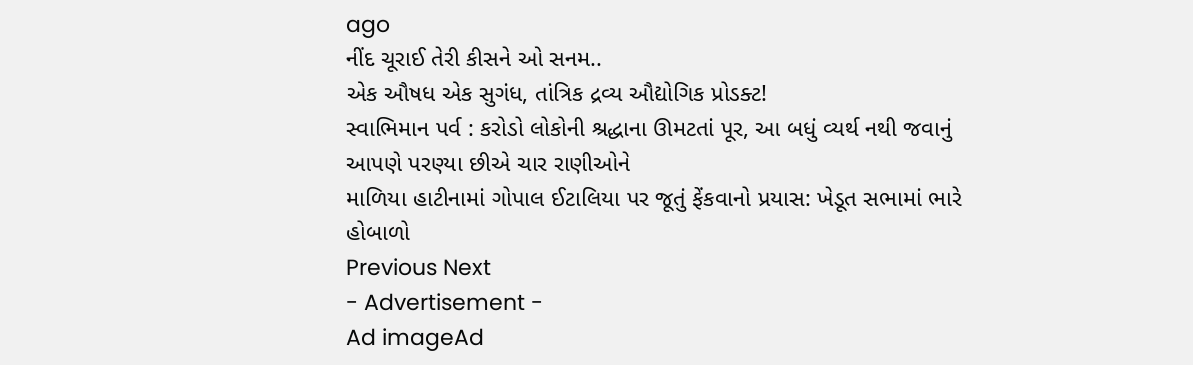ago
નીંદ ચૂરાઈ તેરી કીસને ઓ સનમ..
એક ઔષધ એક સુગંધ, તાંત્રિક દ્રવ્ય ઔદ્યોગિક પ્રોડક્ટ!
સ્વાભિમાન પર્વ : કરોડો લોકોની શ્રદ્ધાના ઊમટતાં પૂર, આ બધું વ્યર્થ નથી જવાનું
આપણે પરણ્યા છીએ ચાર રાણીઓને
માળિયા હાટીનામાં ગોપાલ ઈટાલિયા પર જૂતું ફેંકવાનો પ્રયાસ: ખેડૂત સભામાં ભારે હોબાળો
Previous Next
- Advertisement -
Ad imageAd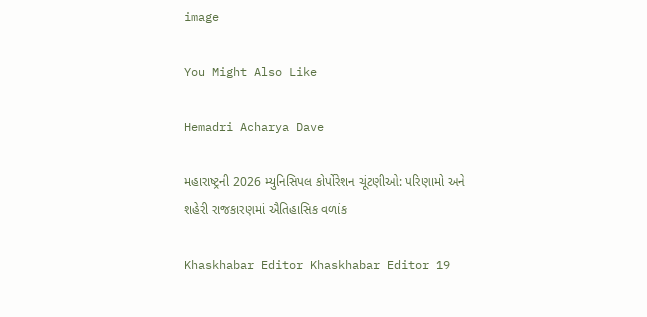image

You Might Also Like

Hemadri Acharya Dave

મહારાષ્ટ્રની 2026 મ્યુનિસિપલ કોર્પોરેશન ચૂંટણીઓ: પરિણામો અને શહેરી રાજકારણમાં ઐતિહાસિક વળાંક

Khaskhabar Editor Khaskhabar Editor 19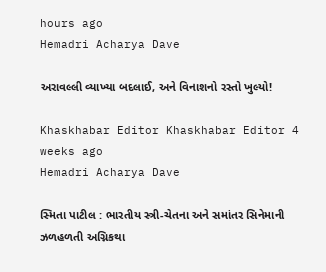hours ago
Hemadri Acharya Dave

અરાવલ્લી વ્યાખ્યા બદલાઈ, અને વિનાશનો રસ્તો ખુલ્યો!

Khaskhabar Editor Khaskhabar Editor 4 weeks ago
Hemadri Acharya Dave

સ્મિતા પાટીલ : ભારતીય સ્ત્રી-ચેતના અને સમાંતર સિનેમાની ઝળહળતી અગ્નિકથા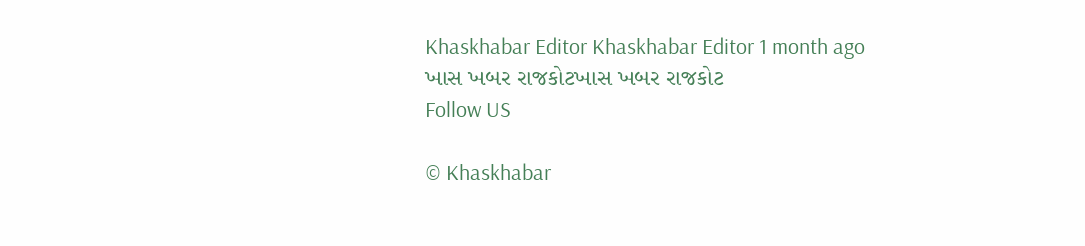Khaskhabar Editor Khaskhabar Editor 1 month ago
ખાસ ખબર રાજકોટખાસ ખબર રાજકોટ
Follow US

© Khaskhabar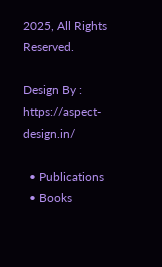2025, All Rights Reserved.

Design By : https://aspect-design.in/

  • Publications
  • Books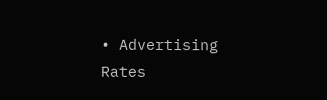• Advertising Rates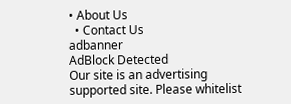• About Us
  • Contact Us
adbanner
AdBlock Detected
Our site is an advertising supported site. Please whitelist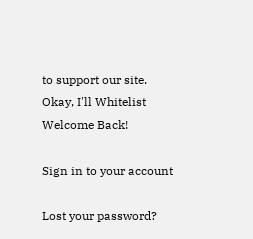to support our site.
Okay, I'll Whitelist
Welcome Back!

Sign in to your account

Lost your password?